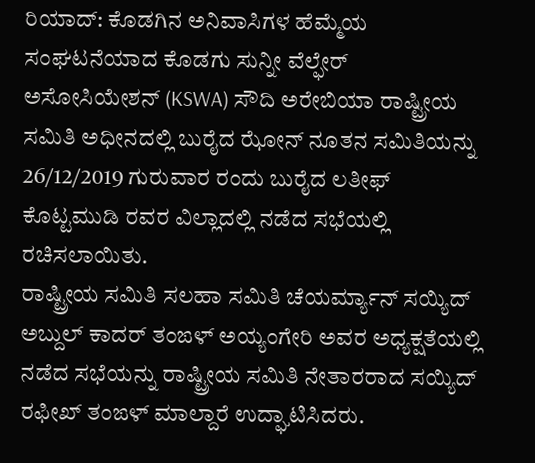ರಿಯಾದ್: ಕೊಡಗಿನ ಅನಿವಾಸಿಗಳ ಹೆಮ್ಮೆಯ ಸಂಘಟನೆಯಾದ ಕೊಡಗು ಸುನ್ನೀ ವೆಲ್ಫೇರ್ ಅಸೋಸಿಯೇಶನ್ (KSWA) ಸೌದಿ ಅರೇಬಿಯಾ ರಾಷ್ಟ್ರೀಯ ಸಮಿತಿ ಅಧೀನದಲ್ಲಿ ಬುರೈದ ಝೋನ್ ನೂತನ ಸಮಿತಿಯನ್ನು 26/12/2019 ಗುರುವಾರ ರಂದು ಬುರೈದ ಲತೀಫ್ ಕೊಟ್ಟಮುಡಿ ರವರ ವಿಲ್ಲಾದಲ್ಲಿ ನಡೆದ ಸಭೆಯಲ್ಲಿ ರಚಿಸಲಾಯಿತು.
ರಾಷ್ಟ್ರೀಯ ಸಮಿತಿ ಸಲಹಾ ಸಮಿತಿ ಚೆಯರ್ಮ್ಯಾನ್ ಸಯ್ಯಿದ್ ಅಬ್ದುಲ್ ಕಾದರ್ ತಂಙಳ್ ಅಯ್ಯಂಗೇರಿ ಅವರ ಅಧ್ಯಕ್ಷತೆಯಲ್ಲಿ ನಡೆದ ಸಭೆಯನ್ನು ರಾಷ್ಟ್ರೀಯ ಸಮಿತಿ ನೇತಾರರಾದ ಸಯ್ಯಿದ್ ರಫೀಖ್ ತಂಙಳ್ ಮಾಲ್ದಾರೆ ಉದ್ಘಾಟಿಸಿದರು.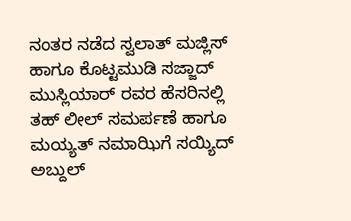ನಂತರ ನಡೆದ ಸ್ವಲಾತ್ ಮಜ್ಲಿಸ್ ಹಾಗೂ ಕೊಟ್ಟಮುಡಿ ಸಜ್ಜಾದ್ ಮುಸ್ಲಿಯಾರ್ ರವರ ಹೆಸರಿನಲ್ಲಿ ತಹ್ ಲೀಲ್ ಸಮರ್ಪಣೆ ಹಾಗೂ ಮಯ್ಯತ್ ನಮಾಝಿಗೆ ಸಯ್ಯಿದ್ ಅಬ್ದುಲ್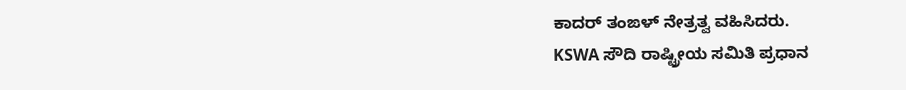ಕಾದರ್ ತಂಙಳ್ ನೇತ್ರತ್ವ ವಹಿಸಿದರು.
KSWA ಸೌದಿ ರಾಷ್ಟ್ರೀಯ ಸಮಿತಿ ಪ್ರಧಾನ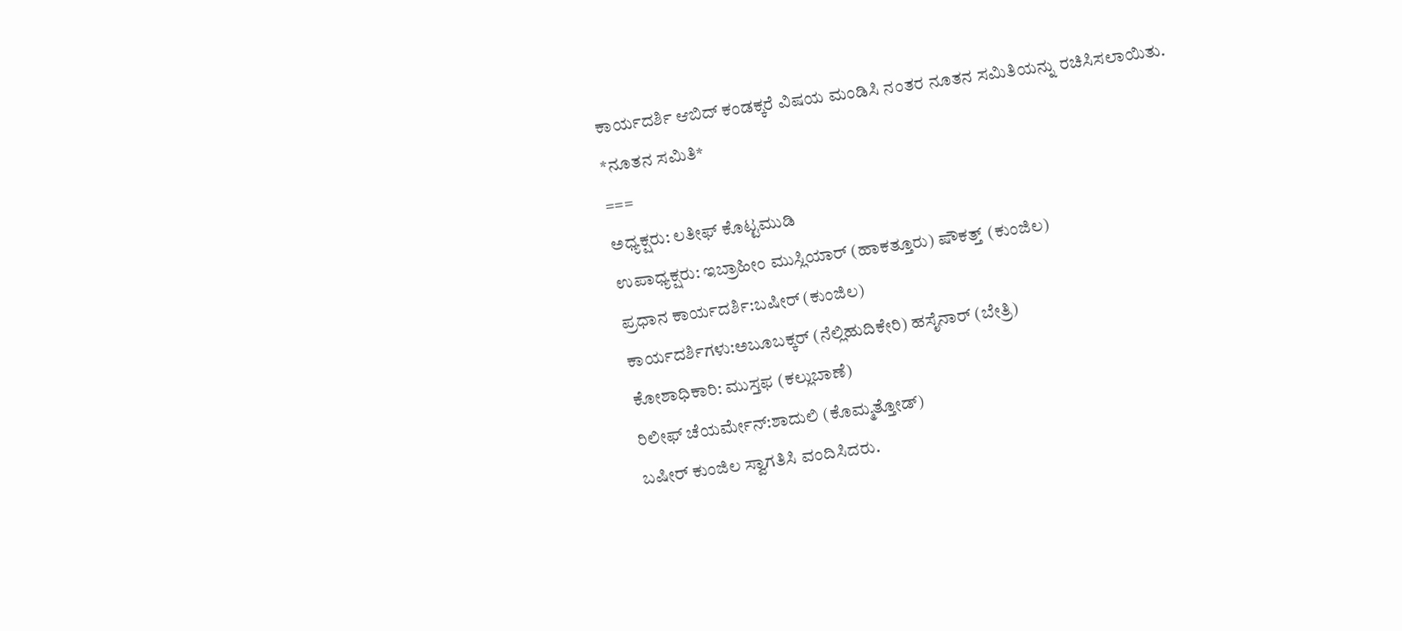ಕಾರ್ಯದರ್ಶಿ ಆಬಿದ್ ಕಂಡಕ್ಕರೆ ವಿಷಯ ಮಂಡಿಸಿ ನಂತರ ನೂತನ ಸಮಿತಿಯನ್ನು ರಚಿಸಿಸಲಾಯಿತು.
*ನೂತನ ಸಮಿತಿ*
===
ಅಧ್ಯಕ್ಷರು: ಲತೀಫ್ ಕೊಟ್ಟಮುಡಿ
ಉಪಾಧ್ಯಕ್ಷರು: ಇಬ್ರಾಹೀಂ ಮುಸ್ಲಿಯಾರ್ (ಹಾಕತ್ತೂರು) ಷೌಕತ್ತ್ (ಕುಂಜಿಲ)
ಪ್ರಧಾನ ಕಾರ್ಯದರ್ಶಿ:ಬಷೀರ್ (ಕುಂಜಿಲ)
ಕಾರ್ಯದರ್ಶಿಗಳು:ಅಬೂಬಕ್ಕರ್ (ನೆಲ್ಲಿಹುದಿಕೇರಿ) ಹಸೈನಾರ್ (ಬೇತ್ರಿ)
ಕೋಶಾಧಿಕಾರಿ: ಮುಸ್ತಫ (ಕಲ್ಲುಬಾಣೆ)
ರಿಲೀಫ್ ಚೆಯರ್ಮೇನ್:ಶಾದುಲಿ (ಕೊಮ್ಮತ್ತೋಡ್)
ಬಷೀರ್ ಕುಂಜಿಲ ಸ್ವಾಗತಿಸಿ ವಂದಿಸಿದರು.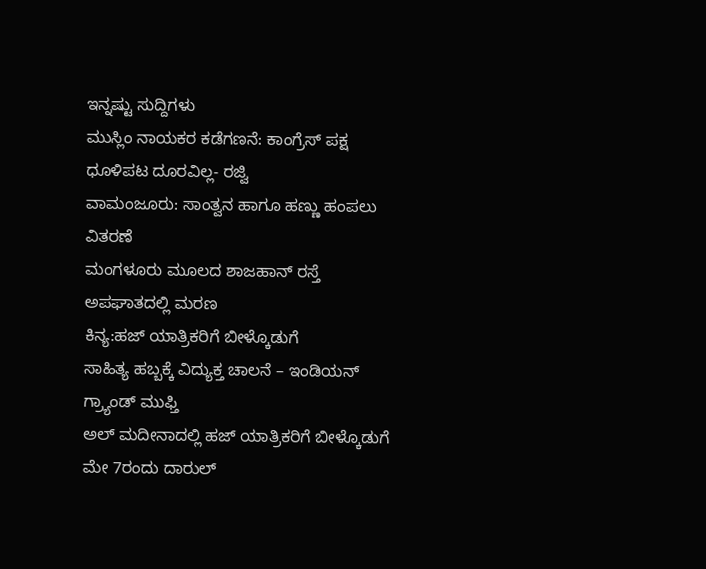ಇನ್ನಷ್ಟು ಸುದ್ದಿಗಳು
ಮುಸ್ಲಿಂ ನಾಯಕರ ಕಡೆಗಣನೆ: ಕಾಂಗ್ರೆಸ್ ಪಕ್ಷ ಧೂಳಿಪಟ ದೂರವಿಲ್ಲ- ರಜ್ವಿ
ವಾಮಂಜೂರು: ಸಾಂತ್ವನ ಹಾಗೂ ಹಣ್ಣು ಹಂಪಲು ವಿತರಣೆ
ಮಂಗಳೂರು ಮೂಲದ ಶಾಜಹಾನ್ ರಸ್ತೆ ಅಪಘಾತದಲ್ಲಿ ಮರಣ
ಕಿನ್ಯ:ಹಜ್ ಯಾತ್ರಿಕರಿಗೆ ಬೀಳ್ಕೊಡುಗೆ
ಸಾಹಿತ್ಯ ಹಬ್ಬಕ್ಕೆ ವಿದ್ಯುಕ್ತ ಚಾಲನೆ – ಇಂಡಿಯನ್ ಗ್ರ್ಯಾಂಡ್ ಮುಫ್ತಿ
ಅಲ್ ಮದೀನಾದಲ್ಲಿ ಹಜ್ ಯಾತ್ರಿಕರಿಗೆ ಬೀಳ್ಕೊಡುಗೆ
ಮೇ 7ರಂದು ದಾರುಲ್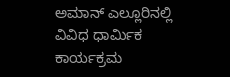ಅಮಾನ್ ಎಲ್ಲೂರಿನಲ್ಲಿ ವಿವಿಧ ಧಾರ್ಮಿಕ ಕಾರ್ಯಕ್ರಮ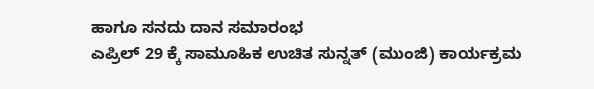ಹಾಗೂ ಸನದು ದಾನ ಸಮಾರಂಭ
ಎಪ್ರಿಲ್ 29 ಕ್ಕೆ ಸಾಮೂಹಿಕ ಉಚಿತ ಸುನ್ನತ್ (ಮುಂಜಿ) ಕಾರ್ಯಕ್ರಮ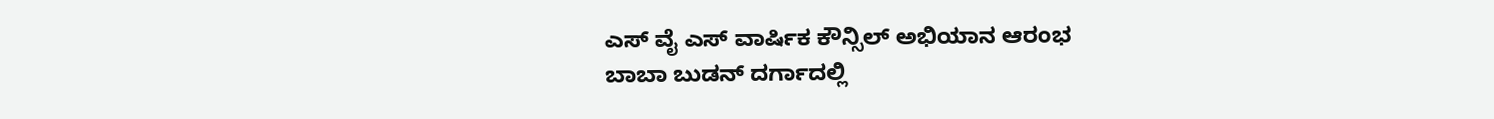ಎಸ್ ವೈ ಎಸ್ ವಾರ್ಷಿಕ ಕೌನ್ಸಿಲ್ ಅಭಿಯಾನ ಆರಂಭ
ಬಾಬಾ ಬುಡನ್ ದರ್ಗಾದಲ್ಲಿ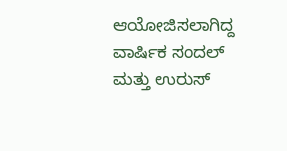ಆಯೋಜಿಸಲಾಗಿದ್ದ ವಾರ್ಷಿಕ ಸಂದಲ್ ಮತ್ತು ಉರುಸ್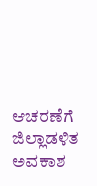ಆಚರಣೆಗೆ ಜಿಲ್ಲಾಡಳಿತ ಅವಕಾಶ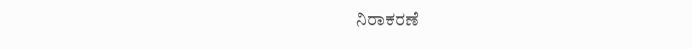ನಿರಾಕರಣೆ